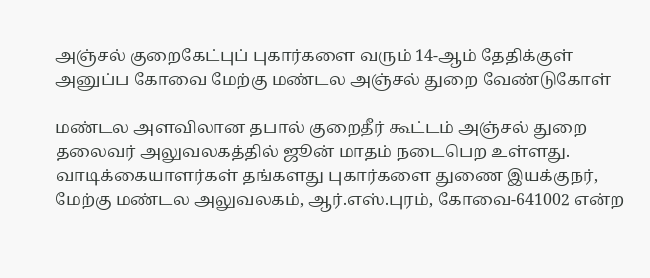அஞ்சல் குறைகேட்புப் புகார்களை வரும் 14-ஆம் தேதிக்குள் அனுப்ப கோவை மேற்கு மண்டல அஞ்சல் துறை வேண்டுகோள்

மண்டல அளவிலான தபால் குறைதீர் கூட்டம் அஞ்சல் துறை தலைவர் அலுவலகத்தில் ஜூன் மாதம் நடைபெற உள்ளது. வாடிக்கையாளர்கள் தங்களது புகார்களை துணை இயக்குநர், மேற்கு மண்டல அலுவலகம், ஆர்.எஸ்.புரம், கோவை-641002 என்ற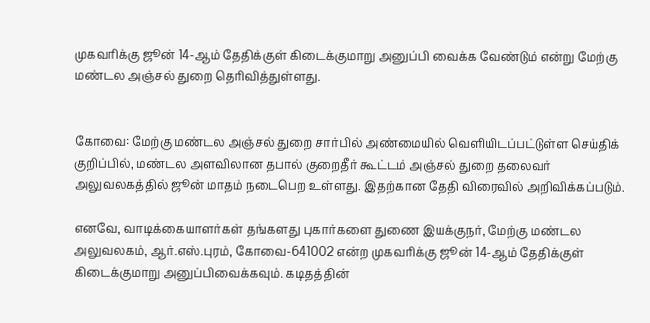முகவரிக்கு ஜூன் 14-ஆம் தேதிக்குள் கிடைக்குமாறு அனுப்பி வைக்க வேண்டும் என்று மேற்கு மண்டல அஞ்சல் துறை தெரிவித்துள்ளது.


கோவை: மேற்கு மண்டல அஞ்சல் துறை சார்பில் அண்மையில் வெளியிடப்பட்டுள்ள செய்திக் குறிப்பில், மண்டல அளவிலான தபால் குறைதீர் கூட்டம் அஞ்சல் துறை தலைவர் அலுவலகத்தில் ஜூன் மாதம் நடைபெற உள்ளது. இதற்கான தேதி விரைவில் அறிவிக்கப்படும்.

எனவே, வாடிக்கையாளர்கள் தங்களது புகார்களை துணை இயக்குநர், மேற்கு மண்டல அலுவலகம், ஆர்.எஸ்.புரம், கோவை-641002 என்ற முகவரிக்கு ஜூன் 14-ஆம் தேதிக்குள் கிடைக்குமாறு அனுப்பிவைக்கவும். கடிதத்தின்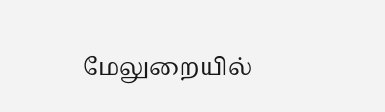மேலுறையில்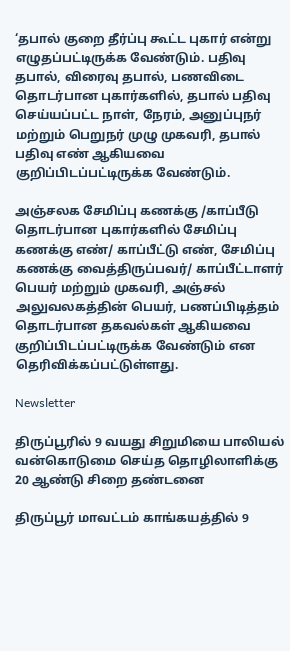‘தபால் குறை தீர்ப்பு கூட்ட புகார் என்று எழுதப்பட்டிருக்க வேண்டும். பதிவு தபால், விரைவு தபால், பணவிடை தொடர்பான புகார்களில், தபால் பதிவு செய்யப்பட்ட நாள், நேரம், அனுப்புநர் மற்றும் பெறுநர் முழு முகவரி, தபால் பதிவு எண் ஆகியவை குறிப்பிடப்பட்டிருக்க வேண்டும்.

அஞ்சலக சேமிப்பு கணக்கு /காப்பீடு தொடர்பான புகார்களில் சேமிப்பு கணக்கு எண்/ காப்பீட்டு எண், சேமிப்பு கணக்கு வைத்திருப்பவர்/ காப்பீட்டாளர் பெயர் மற்றும் முகவரி, அஞ்சல் அலுவலகத்தின் பெயர், பணப்பிடித்தம் தொடர்பான தகவல்கள் ஆகியவை குறிப்பிடப்பட்டிருக்க வேண்டும் என தெரிவிக்கப்பட்டுள்ளது.

Newsletter

திருப்பூரில் 9 வயது சிறுமியை பாலியல் வன்கொடுமை செய்த தொழிலாளிக்கு 20 ஆண்டு சிறை தண்டனை

திருப்பூர் மாவட்டம் காங்கயத்தில் 9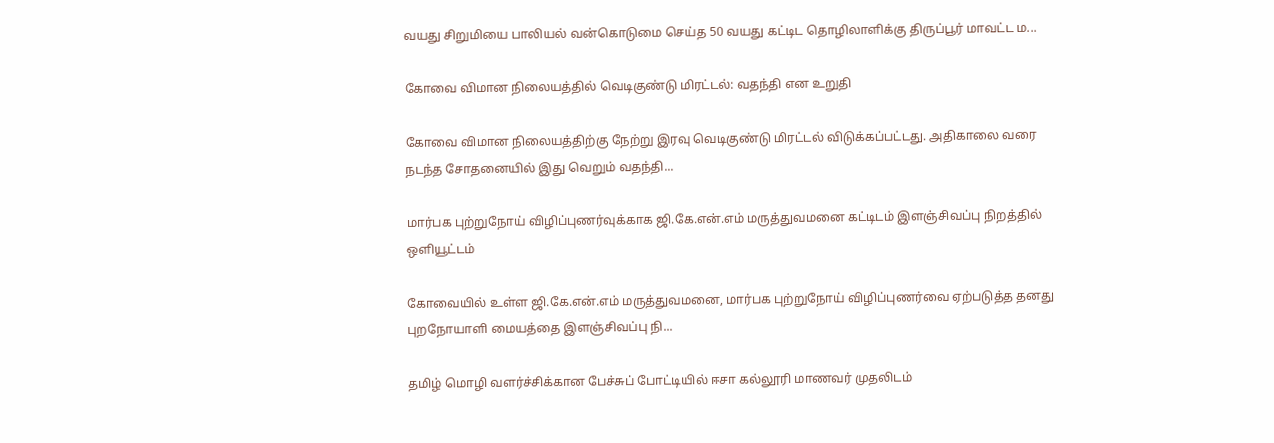வயது சிறுமியை பாலியல் வன்கொடுமை செய்த 50 வயது கட்டிட தொழிலாளிக்கு திருப்பூர் மாவட்ட ம...

கோவை விமான நிலையத்தில் வெடிகுண்டு மிரட்டல்: வதந்தி என உறுதி

கோவை விமான நிலையத்திற்கு நேற்று இரவு வெடிகுண்டு மிரட்டல் விடுக்கப்பட்டது. அதிகாலை வரை நடந்த சோதனையில் இது வெறும் வதந்தி...

மார்பக புற்றுநோய் விழிப்புணர்வுக்காக ஜி.கே.என்.எம் மருத்துவமனை கட்டிடம் இளஞ்சிவப்பு நிறத்தில் ஒளியூட்டம்

கோவையில் உள்ள ஜி.கே.என்.எம் மருத்துவமனை, மார்பக புற்றுநோய் விழிப்புணர்வை ஏற்படுத்த தனது புறநோயாளி மையத்தை இளஞ்சிவப்பு நி...

தமிழ் மொழி வளர்ச்சிக்கான பேச்சுப் போட்டியில் ஈசா கல்லூரி மாணவர் முதலிடம்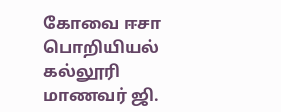கோவை ஈசா பொறியியல் கல்லூரி மாணவர் ஜி.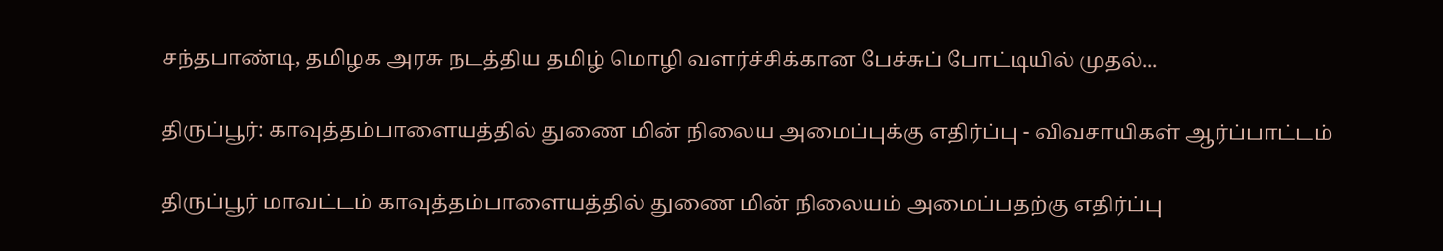சந்தபாண்டி, தமிழக அரசு நடத்திய தமிழ் மொழி வளர்ச்சிக்கான பேச்சுப் போட்டியில் முதல்...

திருப்பூர்: காவுத்தம்பாளையத்தில் துணை மின் நிலைய அமைப்புக்கு எதிர்ப்பு - விவசாயிகள் ஆர்ப்பாட்டம்

திருப்பூர் மாவட்டம் காவுத்தம்பாளையத்தில் துணை மின் நிலையம் அமைப்பதற்கு எதிர்ப்பு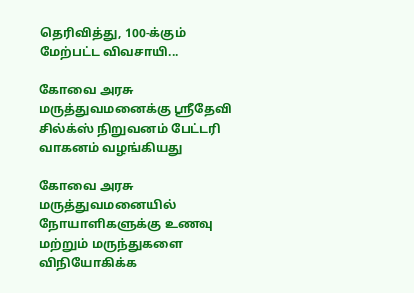தெரிவித்து, 100-க்கும் மேற்பட்ட விவசாயி...

கோவை அரசு மருத்துவமனைக்கு ஸ்ரீதேவி சில்க்ஸ் நிறுவனம் பேட்டரி வாகனம் வழங்கியது

கோவை அரசு மருத்துவமனையில் நோயாளிகளுக்கு உணவு மற்றும் மருந்துகளை விநியோகிக்க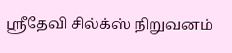ஸ்ரீதேவி சில்க்ஸ் நிறுவனம்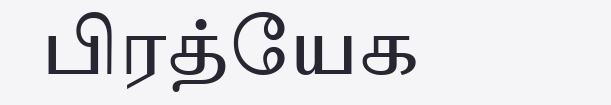பிரத்யேக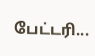பேட்டரி...